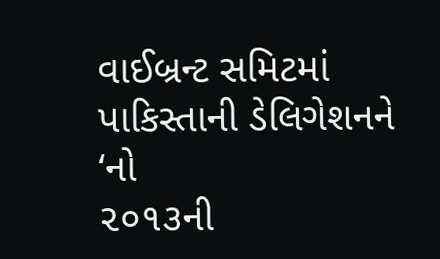વાઈબ્રન્ટ સમિટમાં પાકિસ્તાની ડેલિગેશનને ‘નો
૨૦૧૩ની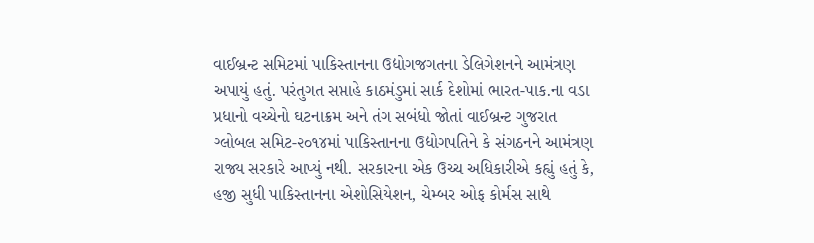વાઈબ્રન્ટ સમિટમાં પાકિસ્તાનના ઉદ્યોગજગતના ડેલિગેશનને આમંત્રણ અપાયું હતું. પરંતુગત સપ્તાહે કાઠમંડુમાં સાર્ક દેશોમાં ભારત-પાક.ના વડા પ્રધાનો વચ્ચેનો ઘટનાક્રમ અને તંગ સબંધો જોતાં વાઈબ્રન્ટ ગુજરાત ગ્લોબલ સમિટ-૨૦૧૪માં પાકિસ્તાનના ઉદ્યોગપતિને કે સંગઠનને આમંત્રણ રાજ્ય સરકારે આપ્યું નથી. સરકારના એક ઉચ્ચ અધિકારીએ કહ્યું હતું કે, હજી સુધી પાકિસ્તાનના એશોસિયેશન, ચેમ્બર ઓફ કોર્મસ સાથે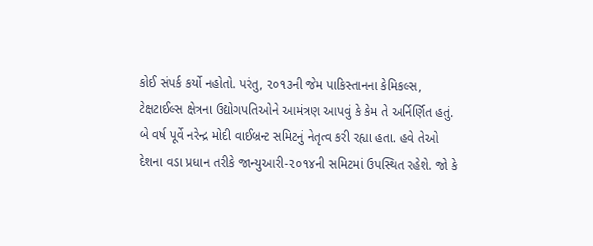કોઈ સંપર્ક કર્યો નહોતો. પરંતુ, ૨૦૧૩ની જેમ પાકિસ્તાનના કેમિકલ્સ, ટેક્ષટાઈલ્સ ક્ષેત્રના ઉદ્યોગપતિઓને આમંત્રણ આપવું કે કેમ તે અર્નિર્ણિત હતું. બે વર્ષ પૂર્વે નરેન્દ્ર મોદી વાઈબ્રન્ટ સમિટનું નેતૃત્વ કરી રહ્યા હતા. હવે તેઓ દેશના વડા પ્રધાન તરીકે જાન્યુઆરી-૨૦૧૪ની સમિટમાં ઉપસ્થિત રહેશે. જો કે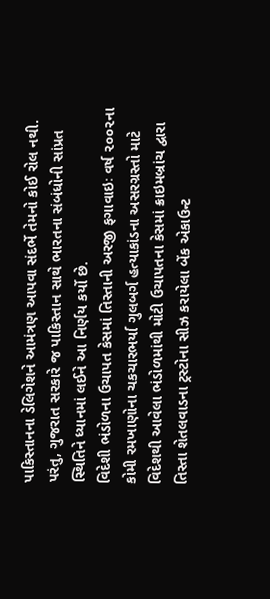પાકિસ્તાનના ડેલિગેશને આમંત્રણ આપવા સંદર્ભે તેમનો કોઈ રોલ નથી. પરંતુ, ગુજરાત સરકારે જ પાકિસ્તાન સાથે ભારતના સંબંધોની સાંપ્રત સ્થિતિને ધ્યાનમાં લઈને આ નિર્ણય કર્યો છે.
વિદેશી ભંડોળના ઉચાપત કેસમાં તિસ્તાની અરજી ફગાવાઇઃ વર્ષ ૨૦૦૨ના કોમી રમખાણોના ચકચારભર્યા ગુલબર્ગ હત્યાકાંડના અસરગ્રસ્તો માટે વિદેશથી આવેલા ભંડોળમાંથી મોટી ઉચાપતના કેસમાં ક્રાઇમબ્રાંચ દ્વારા તિસ્તા શેતલવાડના ટ્રસ્ટોના સીઝ કરાયેલા બેંક એકાઉન્ટ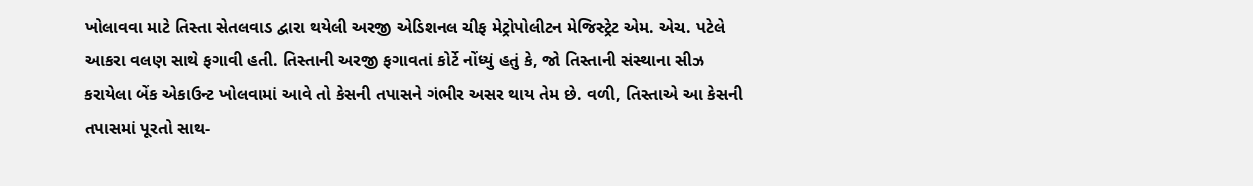ખોલાવવા માટે તિસ્તા સેતલવાડ દ્વારા થયેલી અરજી એડિશનલ ચીફ મેટ્રોપોલીટન મેજિસ્ટ્રેટ એમ. એચ. પટેલે આકરા વલણ સાથે ફગાવી હતી. તિસ્તાની અરજી ફગાવતાં કોર્ટે નોંધ્યું હતું કે, જો તિસ્તાની સંસ્થાના સીઝ કરાયેલા બેંક એકાઉન્ટ ખોલવામાં આવે તો કેસની તપાસને ગંભીર અસર થાય તેમ છે. વળી, તિસ્તાએ આ કેસની તપાસમાં પૂરતો સાથ-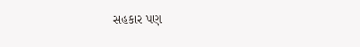સહકાર પણ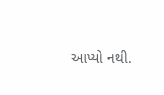આપ્યો નથી.